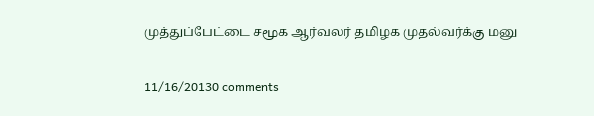முத்துப்பேட்டை சமூக ஆர்வலர் தமிழக முதல்வர்க்கு மனு

11/16/20130 comments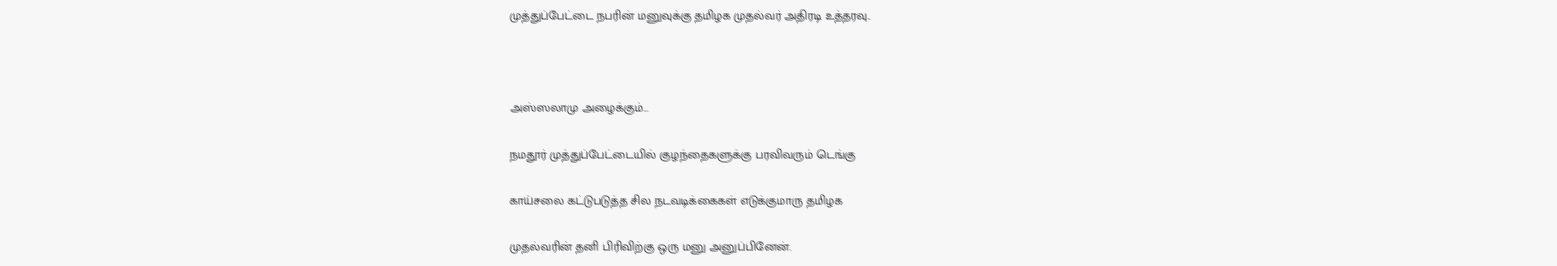முத்துப்பேட்டை நபரின் மனுவுக்கு தமிழக முதல்வர் அதிரடி உத்தரவு..



அஸ்ஸலாமு அழைக்கும்...

நமதூர் முத்துப்பேட்டையில் குழந்தைகளுக்கு பரவிவரும் டெங்கு

காய்சலை கட்டுபடுத்த சில நடவடிக்கைகள் எடுக்குமாரு தமிழக

முதல்வரின் தனி பிரிவிற்கு ஒரு மனு அனுப்பினேன்.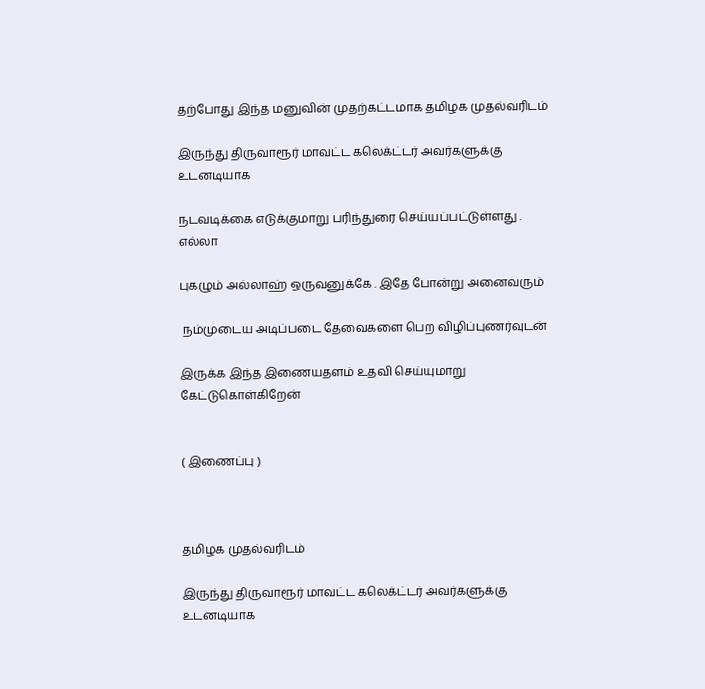தற்போது இந்த மனுவின் முதற்கட்டமாக தமிழக முதல்வரிடம்

இருந்து திருவாரூர் மாவட்ட கலெக்ட்டர் அவர்களுக்கு உடனடியாக

நடவடிக்கை எடுக்குமாறு பரிந்துரை செய்யப்பட்டுள்ளது . எல்லா

புகழும் அல்லாஹ் ஒருவனுக்கே . இதே போன்று அனைவரும்

 நம்முடைய அடிப்படை தேவைகளை பெற விழிப்புணர்வுடன்

இருக்க இந்த இணையதளம் உதவி செய்யுமாறு கேட்டுகொள்கிறேன்


( இணைப்பு )



தமிழக முதல்வரிடம்

இருந்து திருவாரூர் மாவட்ட கலெக்ட்டர் அவர்களுக்கு உடனடியாக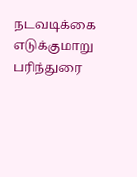நடவடிக்கை எடுக்குமாறு பரிந்துரை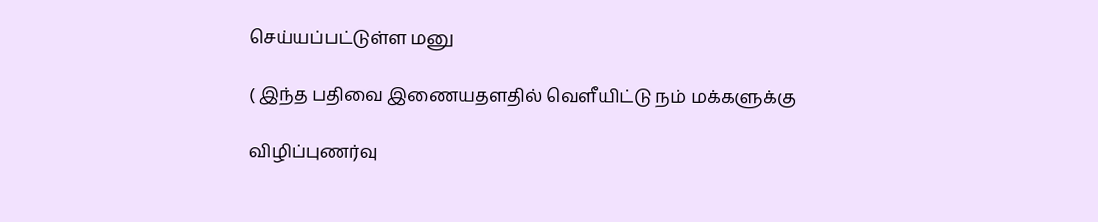செய்யப்பட்டுள்ள மனு

( இந்த பதிவை இணையதளதில் வெளீயிட்டு நம் மக்களுக்கு

விழிப்புணர்வு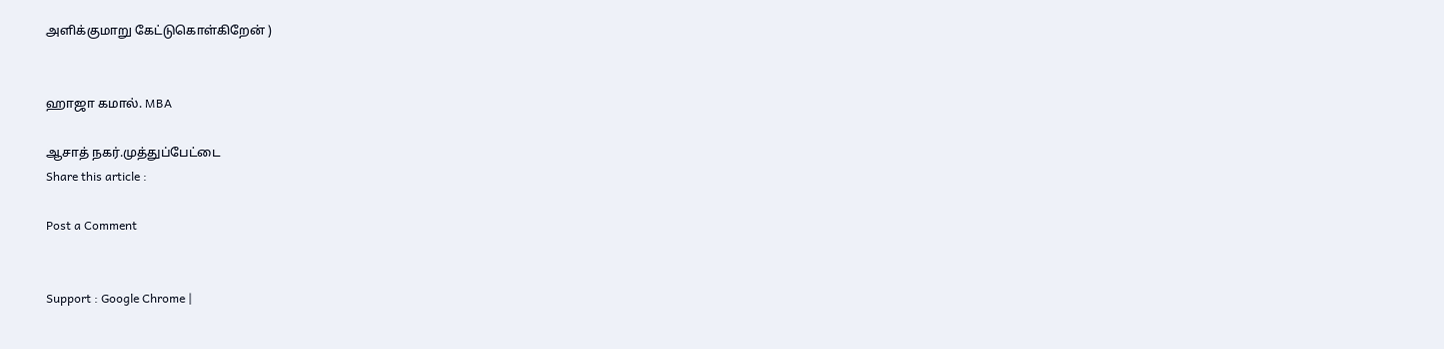அளிக்குமாறு கேட்டுகொள்கிறேன் )


ஹாஜா கமால். MBA

ஆசாத் நகர்.முத்துப்பேட்டை
Share this article :

Post a Comment


Support : Google Chrome |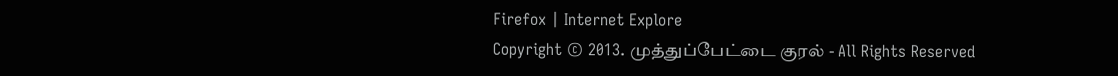Firefox | Internet Explore
Copyright © 2013. முத்துப்பேட்டை குரல் - All Rights Reserved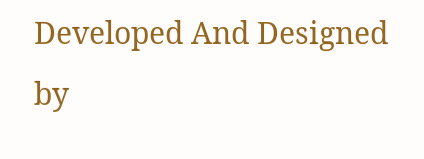Developed And Designed by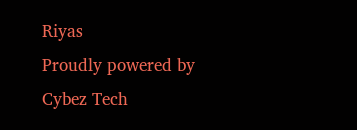Riyas
Proudly powered by Cybez Tech